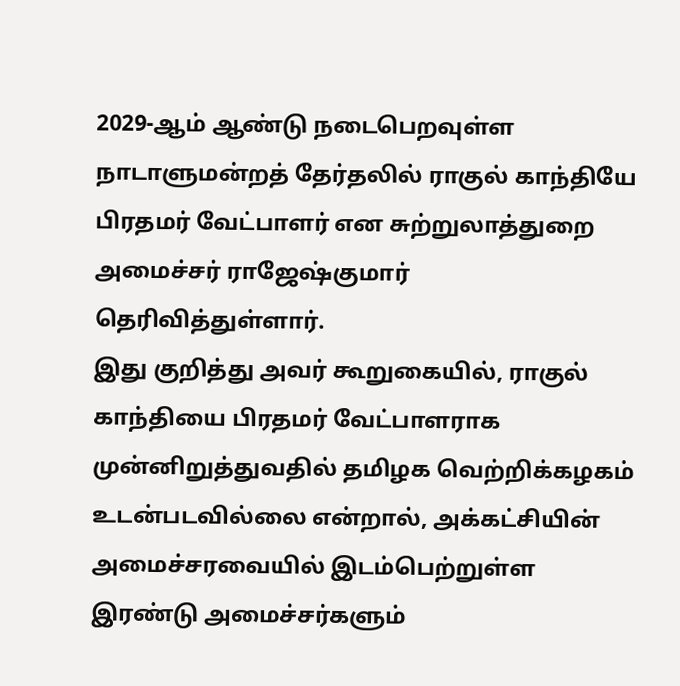2029-ஆம் ஆண்டு நடைபெறவுள்ள நாடாளுமன்றத் தேர்தலில் ராகுல் காந்தியே பிரதமர் வேட்பாளர் என சுற்றுலாத்துறை அமைச்சர் ராஜேஷ்குமார் தெரிவித்துள்ளார்.
இது குறித்து அவர் கூறுகையில், ராகுல் காந்தியை பிரதமர் வேட்பாளராக முன்னிறுத்துவதில் தமிழக வெற்றிக்கழகம் உடன்படவில்லை என்றால், அக்கட்சியின் அமைச்சரவையில் இடம்பெற்றுள்ள இரண்டு அமைச்சர்களும்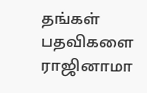தங்கள் பதவிகளை ராஜினாமா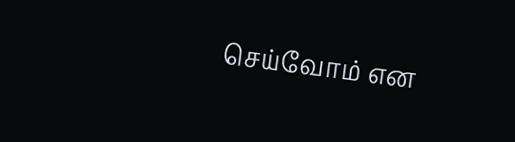செய்வோம் என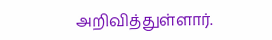அறிவித்துள்ளார்.